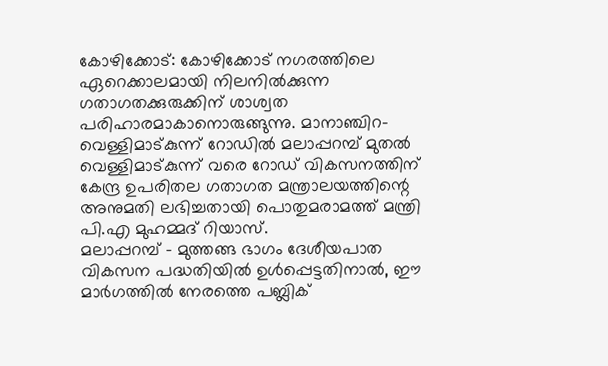കോഴിക്കോട്: കോഴിക്കോട് നഗരത്തിലെ ഏറെക്കാലമായി നിലനിൽക്കുന്ന ഗതാഗതക്കുരുക്കിന് ശാശ്വത പരിഹാരമാകാനൊരുങ്ങുന്നു. മാനാഞ്ചിറ-വെള്ളിമാട്കുന്ന് റോഡിൽ മലാപ്പറമ്പ് മുതൽ വെള്ളിമാട്കുന്ന് വരെ റോഡ് വികസനത്തിന് കേന്ദ്ര ഉപരിതല ഗതാഗത മന്ത്രാലയത്തിന്റെ അനുമതി ലഭിച്ചതായി പൊതുമരാമത്ത് മന്ത്രി പി.എ മുഹമ്മദ് റിയാസ്.
മലാപ്പറമ്പ് – മുത്തങ്ങ ഭാഗം ദേശീയപാത വികസന പദ്ധതിയിൽ ഉൾപ്പെട്ടതിനാൽ, ഈ മാർഗത്തിൽ നേരത്തെ പബ്ലിക്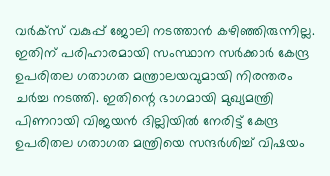വർക്സ് വകുപ്പ് ജോലി നടത്താൻ കഴിഞ്ഞിരുന്നില്ല. ഇതിന് പരിഹാരമായി സംസ്ഥാന സർക്കാർ കേന്ദ്ര ഉപരിതല ഗതാഗത മന്ത്രാലയവുമായി നിരന്തരം ചർച്ച നടത്തി. ഇതിന്റെ ഭാഗമായി മുഖ്യമന്ത്രി പിണറായി വിജയൻ ദില്ലിയിൽ നേരിട്ട് കേന്ദ്ര ഉപരിതല ഗതാഗത മന്ത്രിയെ സന്ദർശിച്ച് വിഷയം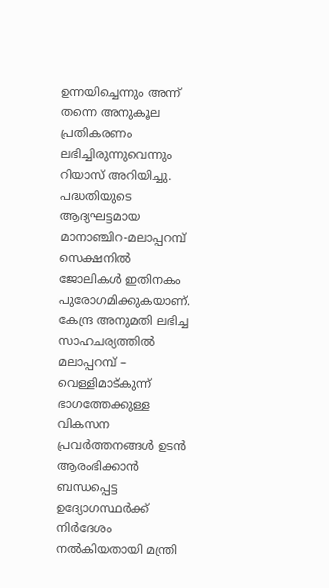ഉന്നയിച്ചെന്നും അന്ന് തന്നെ അനുകൂല പ്രതികരണം ലഭിച്ചിരുന്നുവെന്നും റിയാസ് അറിയിച്ചു.
പദ്ധതിയുടെ ആദ്യഘട്ടമായ മാനാഞ്ചിറ-മലാപ്പറമ്പ് സെക്ഷനിൽ ജോലികൾ ഇതിനകം പുരോഗമിക്കുകയാണ്. കേന്ദ്ര അനുമതി ലഭിച്ച സാഹചര്യത്തിൽ മലാപ്പറമ്പ് – വെള്ളിമാട്കുന്ന് ഭാഗത്തേക്കുള്ള വികസന പ്രവർത്തനങ്ങൾ ഉടൻ ആരംഭിക്കാൻ ബന്ധപ്പെട്ട ഉദ്യോഗസ്ഥർക്ക് നിർദേശം നൽകിയതായി മന്ത്രി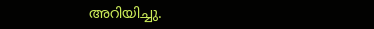അറിയിച്ചു.